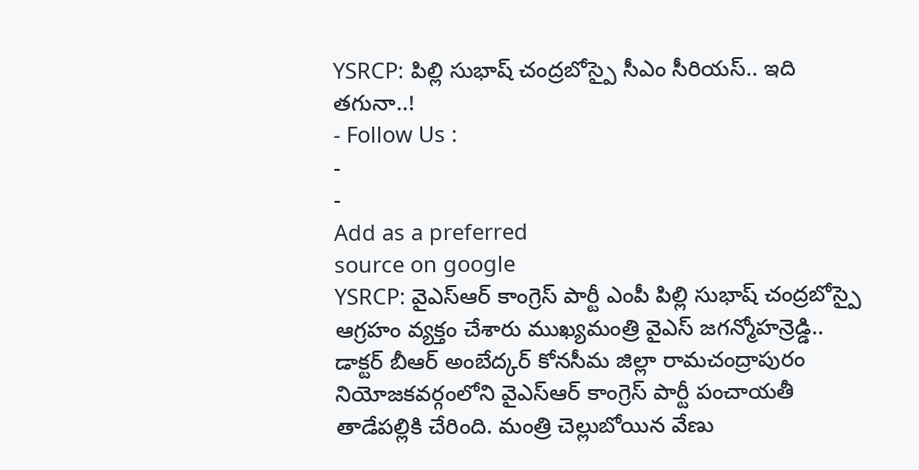YSRCP: పిల్లి సుభాష్ చంద్రబోస్పై సీఎం సీరియస్.. ఇది తగునా..!
- Follow Us :
-
-
Add as a preferred
source on google
YSRCP: వైఎస్ఆర్ కాంగ్రెస్ పార్టీ ఎంపీ పిల్లి సుభాష్ చంద్రబోస్పై ఆగ్రహం వ్యక్తం చేశారు ముఖ్యమంత్రి వైఎస్ జగన్మోహన్రెడ్డి.. డాక్టర్ బీఆర్ అంబేద్కర్ కోనసీమ జిల్లా రామచంద్రాపురం నియోజకవర్గంలోని వైఎస్ఆర్ కాంగ్రెస్ పార్టీ పంచాయతీ తాడేపల్లికి చేరింది. మంత్రి చెల్లుబోయిన వేణు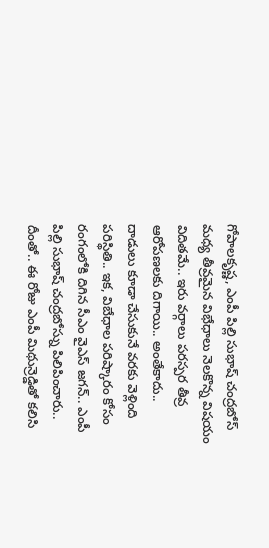గోపాలకృష్ణ, ఎంపీ పిల్లి సుభాష్ చంద్రబోస్ మధ్య తీవ్రమైన విభేధాలు నెలకొన్న విషయం విదితమే.. ఇరు వర్గాలు పరస్పర తీవ్ర ఆరోపణలకు దిగాయి.. అంతేకాదు.. దాడులు కూడా చేసుకునే వరకు వెళ్లింది పరిస్థితి.. ఇక, విబేధాల పరిష్కారం కోసం రంగంలోకి దిగిన సీఎం వైఎస్ జగన్.. ఎంపీ పిల్లి సుభాష్ చంద్రబోస్ను పిలిపించారు.. దీంతో.. ఈ రోజు ఎంపీ మిథున్రెడ్డితో కలిసి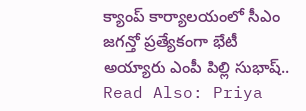క్యాంప్ కార్యాలయంలో సీఎం జగన్తో ప్రత్యేకంగా భేటీ అయ్యారు ఎంపీ పిల్లి సుభాష్..
Read Also: Priya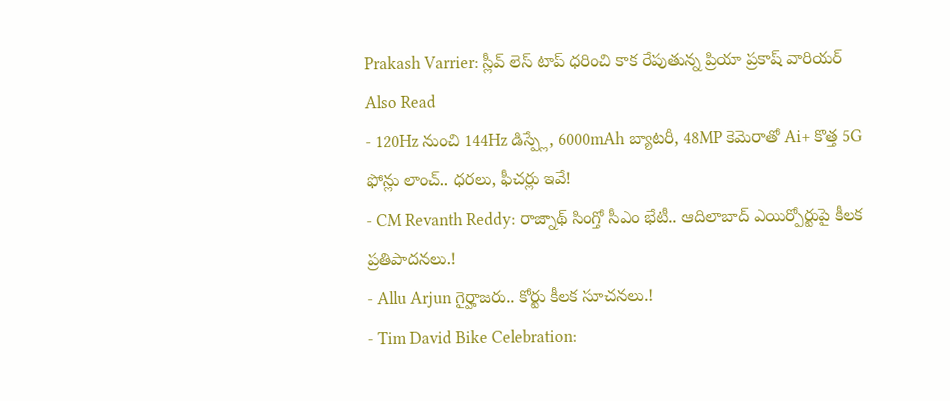Prakash Varrier: స్లీవ్ లెస్ టాప్ ధరించి కాక రేపుతున్న ప్రియా ప్రకాష్ వారియర్
Also Read
- 120Hz నుంచి 144Hz డిస్ప్లే, 6000mAh బ్యాటరీ, 48MP కెమెరాతో Ai+ కొత్త 5G ఫోన్లు లాంచ్.. ధరలు, ఫీచర్లు ఇవే!
- CM Revanth Reddy: రాజ్నాథ్ సింగ్తో సీఎం భేటీ.. ఆదిలాబాద్ ఎయిర్పోర్టుపై కీలక ప్రతిపాదనలు.!
- Allu Arjun గైర్హాజరు.. కోర్టు కీలక సూచనలు.!
- Tim David Bike Celebration: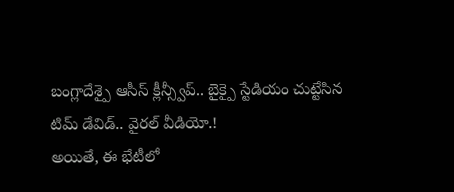బంగ్లాదేశ్పై ఆసీస్ క్లీన్స్వీప్.. బైక్పై స్టేడియం చుట్టేసిన టిమ్ డేవిడ్.. వైరల్ వీడియో.!
అయితే, ఈ భేటీలో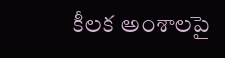కీలక అంశాలపై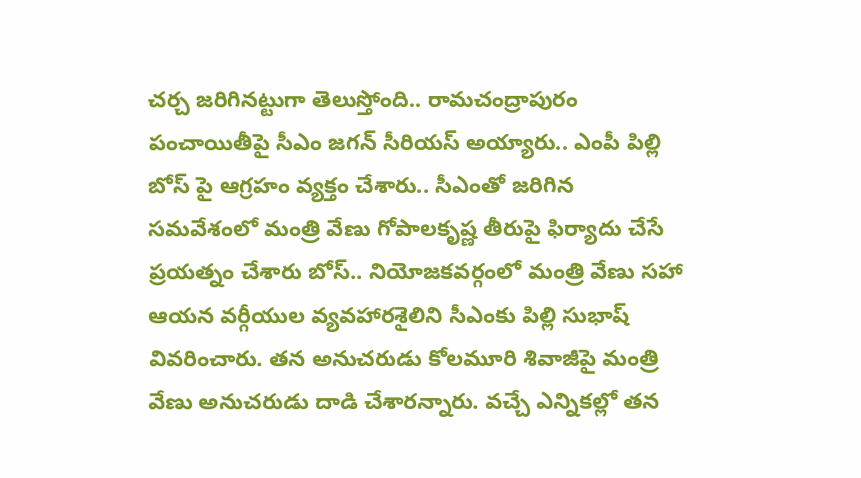చర్చ జరిగినట్టుగా తెలుస్తోంది.. రామచంద్రాపురం పంచాయితీపై సీఎం జగన్ సీరియస్ అయ్యారు.. ఎంపీ పిల్లి బోస్ పై ఆగ్రహం వ్యక్తం చేశారు.. సీఎంతో జరిగిన సమవేశంలో మంత్రి వేణు గోపాలకృష్ణ తీరుపై ఫిర్యాదు చేసే ప్రయత్నం చేశారు బోస్.. నియోజకవర్గంలో మంత్రి వేణు సహా ఆయన వర్గీయుల వ్యవహారశైలిని సీఎంకు పిల్లి సుభాష్ వివరించారు. తన అనుచరుడు కోలమూరి శివాజీపై మంత్రి వేణు అనుచరుడు దాడి చేశారన్నారు. వచ్చే ఎన్నికల్లో తన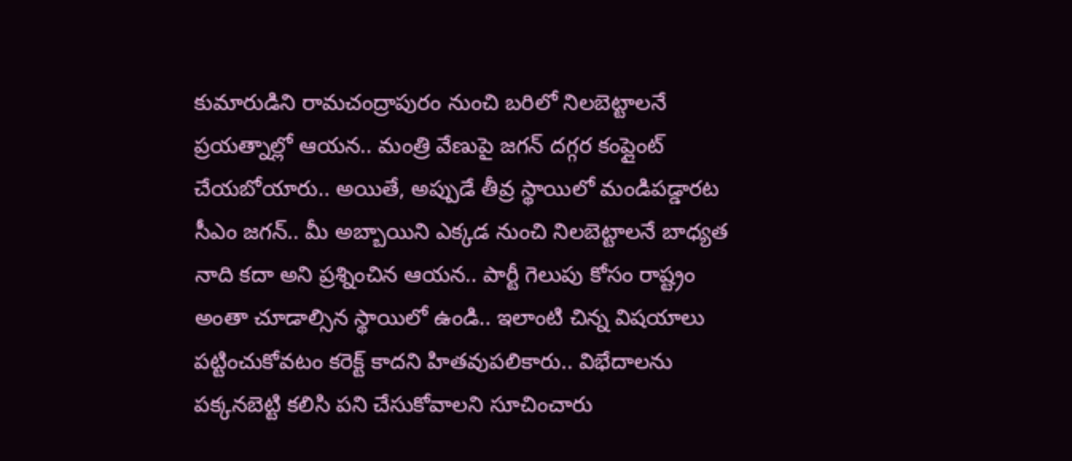కుమారుడిని రామచంద్రాపురం నుంచి బరిలో నిలబెట్టాలనే ప్రయత్నాల్లో ఆయన.. మంత్రి వేణుపై జగన్ దగ్గర కంప్లైంట్ చేయబోయారు.. అయితే, అప్పుడే తీవ్ర స్థాయిలో మండిపడ్డారట సీఎం జగన్.. మీ అబ్బాయిని ఎక్కడ నుంచి నిలబెట్టాలనే బాధ్యత నాది కదా అని ప్రశ్నించిన ఆయన.. పార్టీ గెలుపు కోసం రాష్ట్రం అంతా చూడాల్సిన స్థాయిలో ఉండి.. ఇలాంటి చిన్న విషయాలు పట్టించుకోవటం కరెక్ట్ కాదని హితవుపలికారు.. విభేదాలను పక్కనబెట్టి కలిసి పని చేసుకోవాలని సూచించారు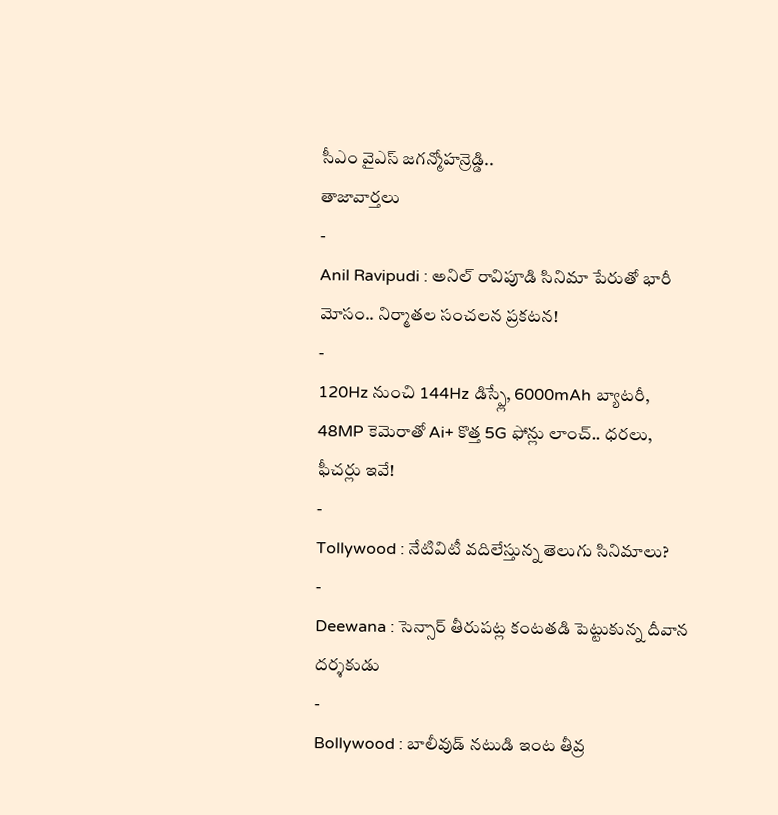సీఎం వైఎస్ జగన్మోహన్రెడ్డి..
తాజావార్తలు
-
Anil Ravipudi : అనిల్ రావిపూడి సినిమా పేరుతో భారీ మోసం.. నిర్మాతల సంచలన ప్రకటన!
-
120Hz నుంచి 144Hz డిస్ప్లే, 6000mAh బ్యాటరీ, 48MP కెమెరాతో Ai+ కొత్త 5G ఫోన్లు లాంచ్.. ధరలు, ఫీచర్లు ఇవే!
-
Tollywood : నేటివిటీ వదిలేస్తున్న తెలుగు సినిమాలు?
-
Deewana : సెన్సార్ తీరుపట్ల కంటతడి పెట్టుకున్న దీవాన దర్శకుడు
-
Bollywood : బాలీవుడ్ నటుడి ఇంట తీవ్ర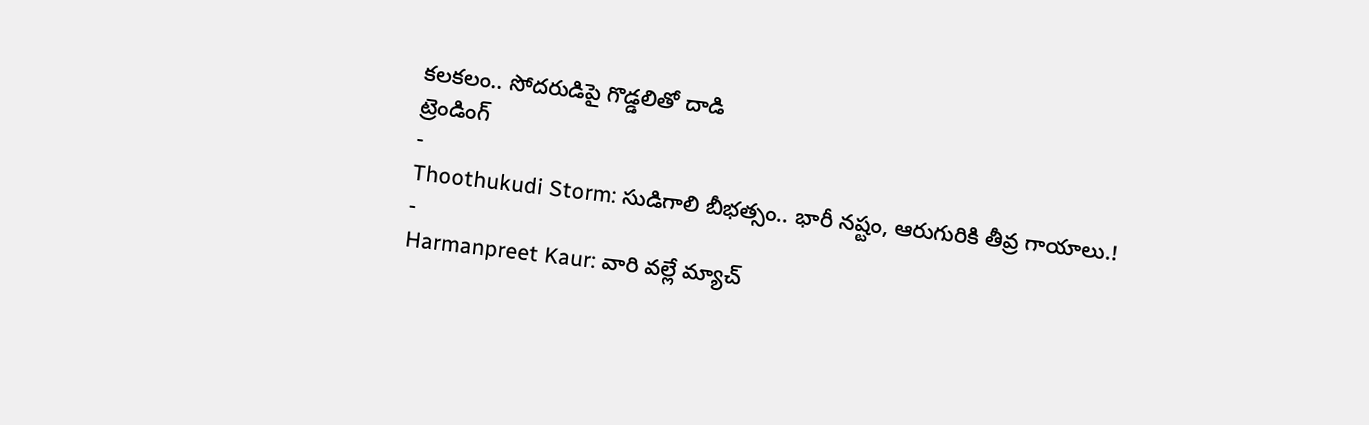కలకలం.. సోదరుడిపై గొడ్డలితో దాడి
ట్రెండింగ్
-
Thoothukudi Storm: సుడిగాలి బీభత్సం.. భారీ నష్టం, ఆరుగురికి తీవ్ర గాయాలు.!
-
Harmanpreet Kaur: వారి వల్లే మ్యాచ్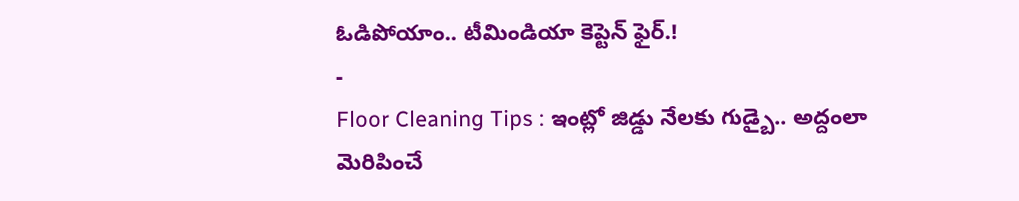ఓడిపోయాం.. టీమిండియా కెప్టెన్ ఫైర్.!
-
Floor Cleaning Tips : ఇంట్లో జిడ్డు నేలకు గుడ్బై.. అద్దంలా మెరిపించే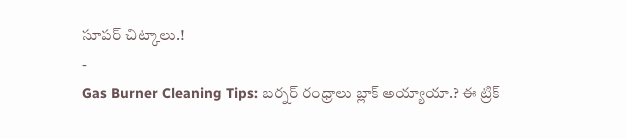సూపర్ చిట్కాలు.!
-
Gas Burner Cleaning Tips: బర్నర్ రంధ్రాలు బ్లాక్ అయ్యాయా.? ఈ ట్రిక్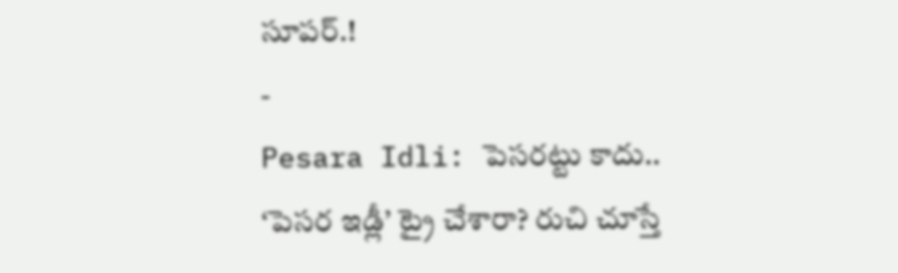సూపర్.!
-
Pesara Idli: పెసరట్టు కాదు.. ‘పెసర ఇడ్లీ’ ట్రై చేశారా? రుచి చూస్తే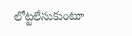లోట్టలేసుకుంటూ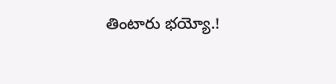తింటారు భయ్యో.!